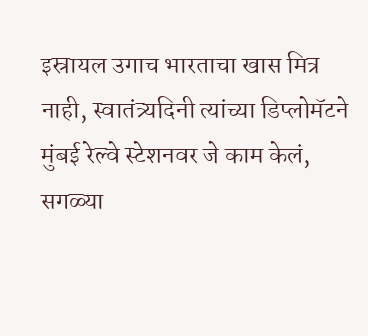इस्रायल उगाच भारताचा खास मित्र नाही, स्वातंत्र्यदिनी त्यांच्या डिप्लोमॅटने मुंबई रेल्वे स्टेशनवर जे काम केलं, सगळ्या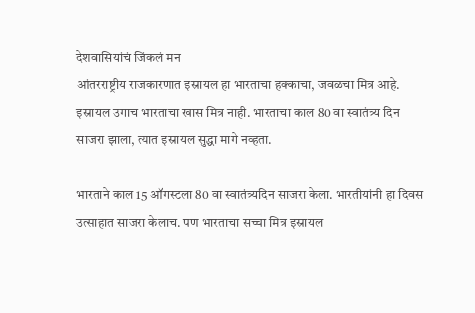देशवासियांचं जिंकलं मन
आंतरराष्ट्रीय राजकारणात इस्रायल हा भारताचा हक्काचा, जवळचा मित्र आहे. इस्रायल उगाच भारताचा खास मित्र नाही. भारताचा काल 80 वा स्वातंत्र्य दिन साजरा झाला, त्यात इस्रायल सुद्धा मागे नव्हता.

भारताने काल 15 ऑगस्टला 80 वा स्वातंत्र्यदिन साजरा केला. भारतीयांनी हा दिवस उत्साहात साजरा केलाच. पण भारताचा सच्चा मित्र इस्रायल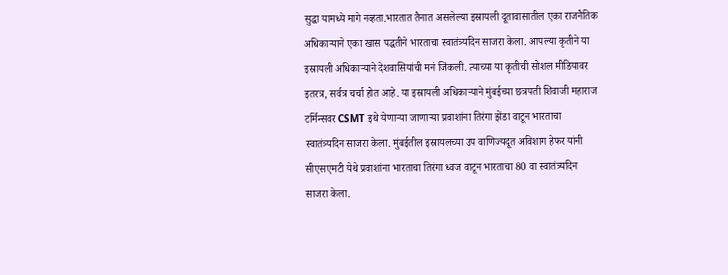सुद्धा यामध्ये मागे नव्हता.भारतात तैनात असलेल्या इस्रायली दूतावासातील एका राजनैतिक अधिकाऱ्याने एका खास पद्धतीने भारताचा स्वातंत्र्यदिन साजरा केला. आपल्या कृतीने या इस्रायली अधिकाऱ्याने देशवासियांची मनं जिंकली. त्याच्या या कृतीची सोशल मीडियावर इतरत्र, सर्वत्र चर्चा होत आहे. या इस्रायली अधिकाऱ्याने मुंबईच्या छत्रपती शिवाजी महाराज टर्मिन्सवर CSMT इथे येणाऱ्या जाणाऱ्या प्रवाशांना तिरंगा झेंडा वाटून भारताचा स्वातंत्र्यदिन साजरा केला. मुंबईतील इस्रायलच्या उप वाणिज्यदूत अविशाग हेफर यांनी सीएसएमटी येथे प्रवाशांना भारताचा तिरंगा ध्वज वाटून भारताचा 80 वा स्वातंत्र्यदिन साजरा केला.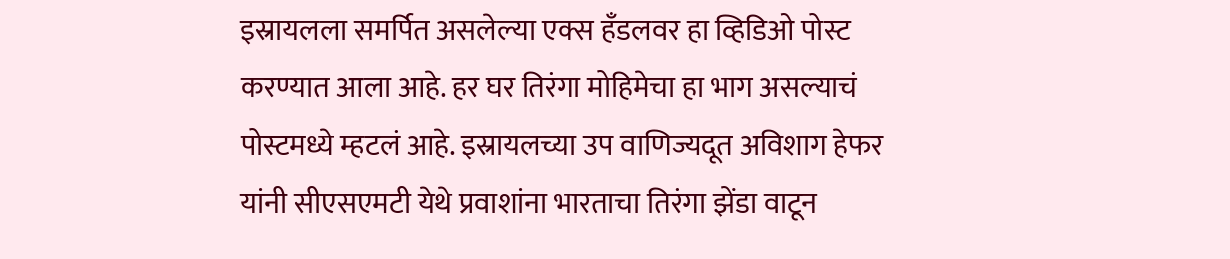इस्रायलला समर्पित असलेल्या एक्स हँडलवर हा व्हिडिओ पोस्ट करण्यात आला आहे. हर घर तिरंगा मोहिमेचा हा भाग असल्याचं पोस्टमध्ये म्हटलं आहे. इस्रायलच्या उप वाणिज्यदूत अविशाग हेफर यांनी सीएसएमटी येथे प्रवाशांना भारताचा तिरंगा झेंडा वाटून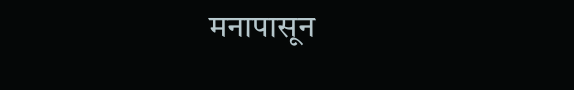मनापासून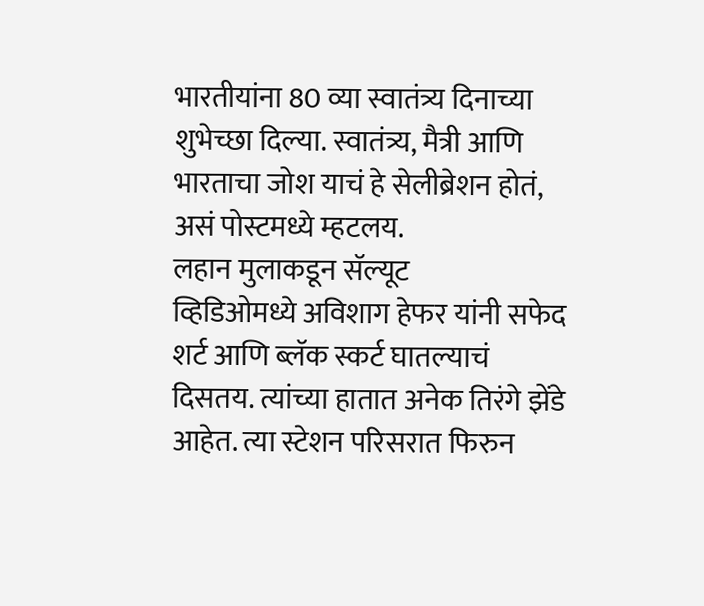भारतीयांना 80 व्या स्वातंत्र्य दिनाच्या शुभेच्छा दिल्या. स्वातंत्र्य, मैत्री आणि भारताचा जोश याचं हे सेलीब्रेशन होतं, असं पोस्टमध्ये म्हटलय.
लहान मुलाकडून सॅल्यूट
व्हिडिओमध्ये अविशाग हेफर यांनी सफेद शर्ट आणि ब्लॅक स्कर्ट घातल्याचं दिसतय. त्यांच्या हातात अनेक तिरंगे झेंडे आहेत. त्या स्टेशन परिसरात फिरुन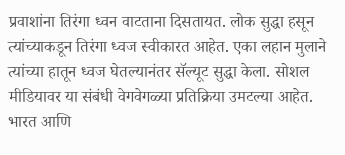प्रवाशांना तिरंगा ध्वन वाटताना दिसतायत. लोक सुद्धा हसून त्यांच्याकडून तिरंगा ध्वज स्वीकारत आहेत. एका लहान मुलाने त्यांच्या हातून ध्वज घेतल्यानंतर सॅल्यूट सुद्धा केला. सोशल मीडियावर या संबंधी वेगवेगळ्या प्रतिक्रिया उमटल्या आहेत. भारत आणि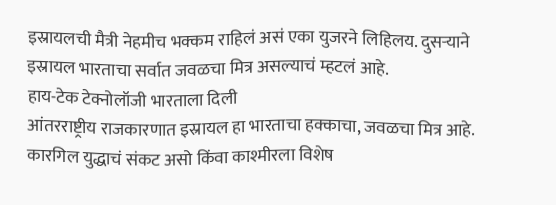इस्रायलची मैत्री नेहमीच भक्कम राहिलं असं एका युजरने लिहिलय. दुसऱ्याने इस्रायल भारताचा सर्वात जवळचा मित्र असल्याचं म्हटलं आहे.
हाय-टेक टेक्नोलॉजी भारताला दिली
आंतरराष्ट्रीय राजकारणात इस्रायल हा भारताचा हक्काचा, जवळचा मित्र आहे. कारगिल युद्धाचं संकट असो किंवा काश्मीरला विशेष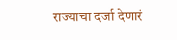राज्याचा दर्जा देणारं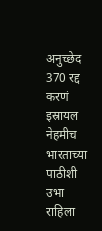अनुच्छेद 370 रद्द करणं इस्रायल नेहमीच भारताच्या पाठीशी उभा राहिला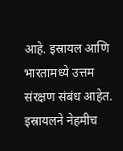आहे. इस्रायल आणि भारतामध्ये उत्तम संरक्षण संबंध आहेत. इस्रायलने नेहमीच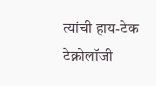त्यांची हाय-टेक टेक्नोलॉजी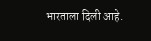भारताला दिली आहे.